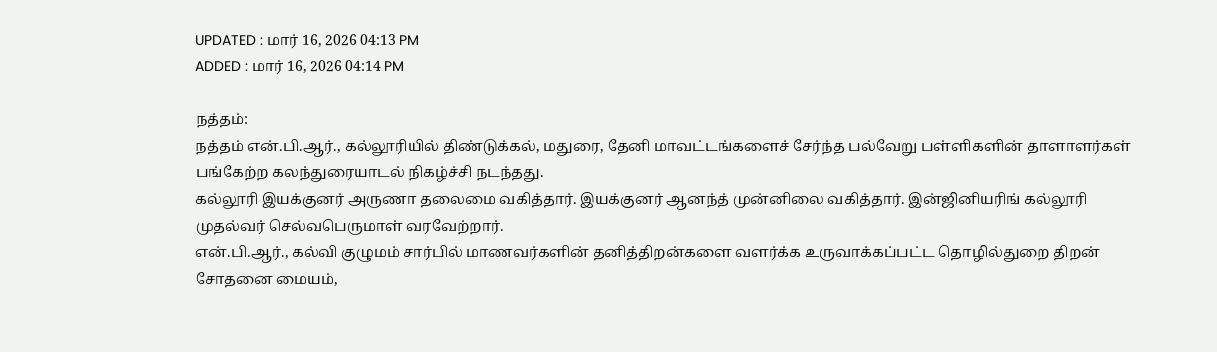UPDATED : மார் 16, 2026 04:13 PM
ADDED : மார் 16, 2026 04:14 PM

நத்தம்:
நத்தம் என்.பி.ஆர்., கல்லூரியில் திண்டுக்கல், மதுரை, தேனி மாவட்டங்களைச் சேர்ந்த பல்வேறு பள்ளிகளின் தாளாளர்கள் பங்கேற்ற கலந்துரையாடல் நிகழ்ச்சி நடந்தது.
கல்லூரி இயக்குனர் அருணா தலைமை வகித்தார். இயக்குனர் ஆனந்த் முன்னிலை வகித்தார். இன்ஜினியரிங் கல்லூரி முதல்வர் செல்வபெருமாள் வரவேற்றார்.
என்.பி.ஆர்., கல்வி குழுமம் சார்பில் மாணவர்களின் தனித்திறன்களை வளர்க்க உருவாக்கப்பட்ட தொழில்துறை திறன் சோதனை மையம்,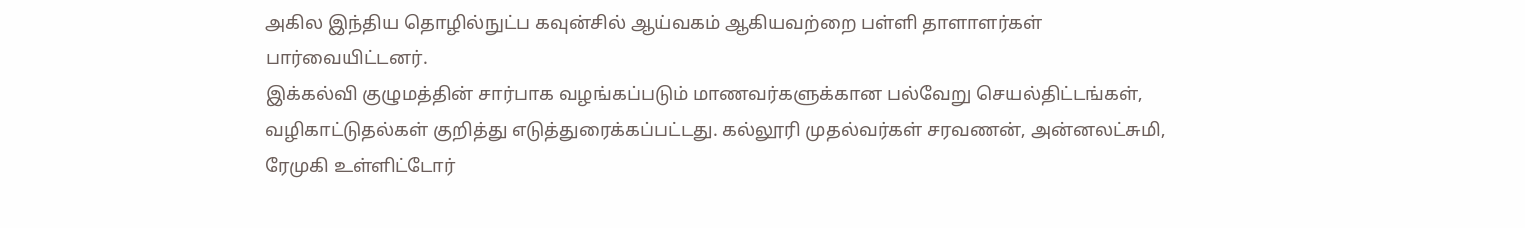அகில இந்திய தொழில்நுட்ப கவுன்சில் ஆய்வகம் ஆகியவற்றை பள்ளி தாளாளர்கள் பார்வையிட்டனர்.
இக்கல்வி குழுமத்தின் சார்பாக வழங்கப்படும் மாணவர்களுக்கான பல்வேறு செயல்திட்டங்கள், வழிகாட்டுதல்கள் குறித்து எடுத்துரைக்கப்பட்டது. கல்லூரி முதல்வர்கள் சரவணன், அன்னலட்சுமி, ரேமுகி உள்ளிட்டோர்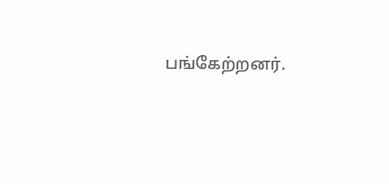பங்கேற்றனர்.